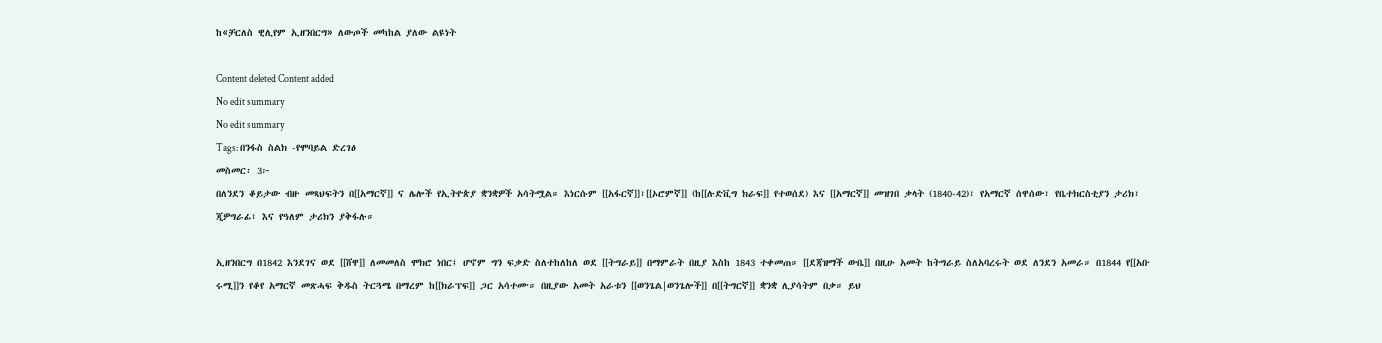ከ«ቻርለስ ዊሊየም ኢዘንበርግ» ለውጦች መካከል ያለው ልዩነት

Content deleted Content added
No edit summary
No edit summary
Tags: በንፋስ ስልክ -የሞባይል ድረገፅ
መስመር፡ 3፦
በለንደን ቆይታው ብዙ መጻህፍትን በ[[አማርኛ]] ና ሌሎች የኢትዮጵያ ቋንቋዎች አሳትሟል። እነርሱም [[አፋርኛ]]፣[[ኦሮምኛ]] (ከ[[ሉድቪግ ክራፍ]] የተወሰደ) እና [[አማርኛ]] መዝገበ ቃላት (1840-42)፣ የአማርኛ ሰዋሰው፣ የቤተክርስቲያን ታሪክ፣ ጂዎግራፊ፣ እና የዓለም ታሪክን ያቅፋሉ።

ኢዘንበርግ በ1842 እንደገና ወደ [[ሸዋ]] ለመመለስ ሞክሮ ነበር፤ ሆኖም ግን ፍቃድ ስለተከለከለ ወደ [[ትግራይ]] በማምራት በዚያ እስከ 1843 ተቀመጠ። [[ደጃዝማች ውቤ]] በዚሁ አመት ከትግራይ ስለአባረሩት ወደ ለንደን አመራ። በ1844 የ[[አቡ ሩሚ]]ን የቆየ አማርኛ መጽሓፍ ቅዱስ ትርጓሜ በማረም ከ[[ክራፕፍ]] ጋር አሳተሙ። በዚያው አመት አራቱን [[ወንጌል|ወንጌሎች]] በ[[ትግርኛ]] ቋንቋ ሊያሳትም በቃ። ይህ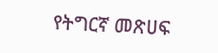የትግርኛ መጽሀፍ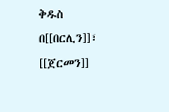ቅዱስ በ[[በርሊን]]፣ [[ጀርመን]]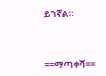ይገኛል።



==ማጣቀሻ==